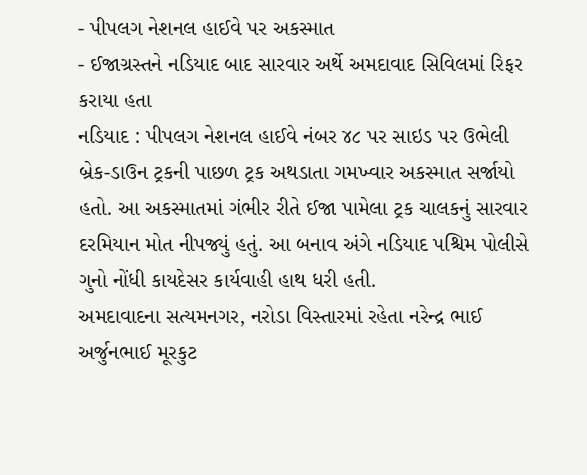- પીપલગ નેશનલ હાઈવે પર અકસ્માત
- ઈજાગ્રસ્તને નડિયાદ બાદ સારવાર અર્થે અમદાવાદ સિવિલમાં રિફર કરાયા હતા
નડિયાદ : પીપલગ નેશનલ હાઈવે નંબર ૪૮ પર સાઇડ પર ઉભેલી બ્રેક-ડાઉન ટ્રકની પાછળ ટ્રક અથડાતા ગમખ્વાર અકસ્માત સર્જાયો હતો. આ અકસ્માતમાં ગંભીર રીતે ઈજા પામેલા ટ્રક ચાલકનું સારવાર દરમિયાન મોત નીપજ્યું હતું. આ બનાવ અંગે નડિયાદ પશ્ચિમ પોલીસે ગુનો નોંધી કાયદેસર કાર્યવાહી હાથ ધરી હતી.
અમદાવાદના સત્યમનગર, નરોડા વિસ્તારમાં રહેતા નરેન્દ્ર ભાઈ અર્જુનભાઈ મૂરકુટ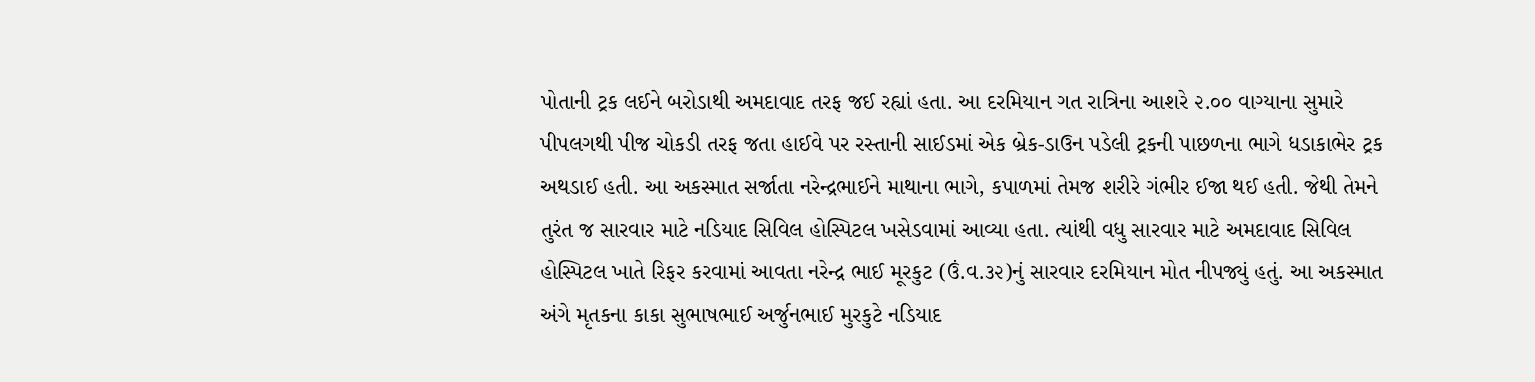પોતાની ટ્રક લઈને બરોડાથી અમદાવાદ તરફ જઈ રહ્યાં હતા. આ દરમિયાન ગત રાત્રિના આશરે ૨.૦૦ વાગ્યાના સુમારે પીપલગથી પીજ ચોકડી તરફ જતા હાઈવે પર રસ્તાની સાઈડમાં એક બ્રેક-ડાઉન પડેલી ટ્રકની પાછળના ભાગે ધડાકાભેર ટ્રક અથડાઈ હતી. આ અકસ્માત સર્જાતા નરેન્દ્રભાઈને માથાના ભાગે, કપાળમાં તેમજ શરીરે ગંભીર ઈજા થઈ હતી. જેથી તેમને તુરંત જ સારવાર માટે નડિયાદ સિવિલ હોસ્પિટલ ખસેડવામાં આવ્યા હતા. ત્યાંથી વધુ સારવાર માટે અમદાવાદ સિવિલ હોસ્પિટલ ખાતે રિફર કરવામાં આવતા નરેન્દ્ર ભાઈ મૂરકુટ (ઉં.વ.૩૨)નું સારવાર દરમિયાન મોત નીપજ્યું હતું. આ અકસ્માત અંગે મૃતકના કાકા સુભાષભાઈ અર્જુનભાઈ મુરકુટે નડિયાદ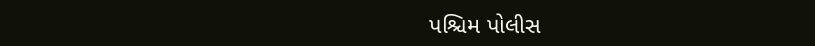પશ્ચિમ પોલીસ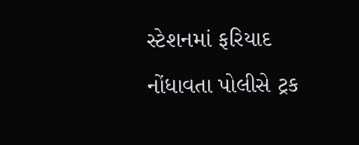સ્ટેશનમાં ફરિયાદ નોંધાવતા પોલીસે ટ્રક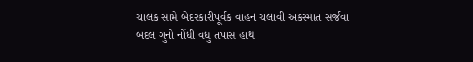ચાલક સામે બેદરકારીપૂર્વક વાહન ચલાવી અકસ્માત સર્જવા બદલ ગુનો નોંધી વધુ તપાસ હાથ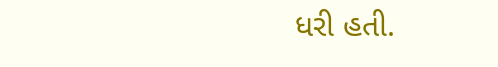ધરી હતી.